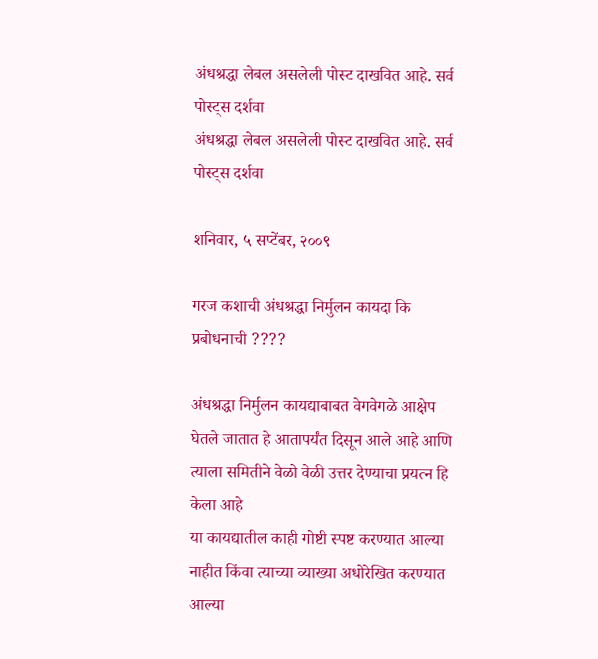अंधश्रद्धा लेबल असलेली पोस्ट दाखवित आहे. सर्व पोस्ट्‍स दर्शवा
अंधश्रद्धा लेबल असलेली पोस्ट दाखवित आहे. सर्व पोस्ट्‍स दर्शवा

शनिवार, ५ सप्टेंबर, २००९

गरज कशाची अंधश्रद्धा निर्मुलन कायदा कि प्रबोधनाची ????

अंधश्रद्धा निर्मुलन कायद्याबाबत वेगवेगळे आक्षेप घेतले जातात हे आतापर्यंत दिसून आले आहे आणि त्याला समितीने वेळो वेळी उत्तर देण्याचा प्रयत्न हि केला आहे
या कायद्यातील काही गोष्टी स्पष्ट करण्यात आल्या नाहीत किंवा त्याच्या व्याख्या अधोरेखित करण्यात आल्या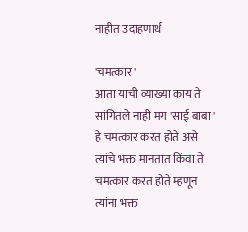नाहीत उदाहणार्थ

'चमत्कार '
आता याची व्याख्या काय ते सांगितले नाही मग 'साई बाबा ' हे चमत्कार करत होते असे त्यांचे भक्त मानतात किंवा ते चमत्कार करत होते म्हणून त्यांना भक्त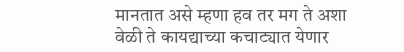मानतात असे म्हणा हव तर मग ते अशा वेळी ते कायद्याच्या कचाट्यात येणार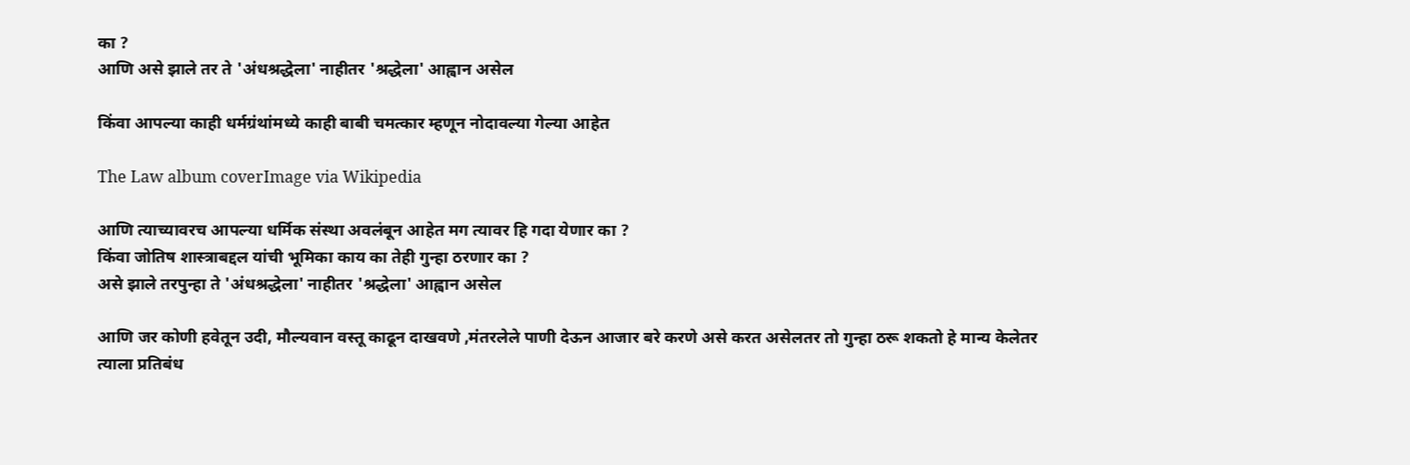का ?
आणि असे झाले तर ते 'अंधश्रद्धेला' नाहीतर 'श्रद्धेला' आह्वान असेल

किंवा आपल्या काही धर्मग्रंथांमध्ये काही बाबी चमत्कार म्हणून नोदावल्या गेल्या आहेत

The Law album coverImage via Wikipedia

आणि त्याच्यावरच आपल्या धर्मिक संस्था अवलंबून आहेत मग त्यावर हि गदा येणार का ?
किंवा जोतिष शास्त्राबद्दल यांची भूमिका काय का तेही गुन्हा ठरणार का ?
असे झाले तरपुन्हा ते 'अंधश्रद्धेला' नाहीतर 'श्रद्धेला' आह्वान असेल

आणि जर कोणी हवेतून उदी, मौल्यवान वस्तू काढून दाखवणे ,मंतरलेले पाणी देऊन आजार बरे करणे असे करत असेलतर तो गुन्हा ठरू शकतो हे मान्य केलेतर त्याला प्रतिबंध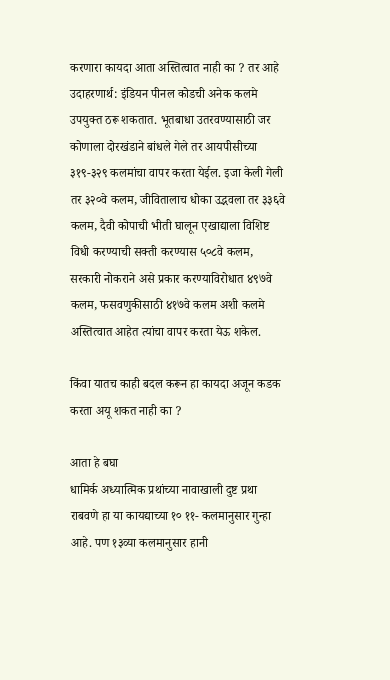करणारा कायदा आता अस्तित्वात नाही का ? तर आहे
उदाहरणार्थ: इंडियन पीनल कोडची अनेक कलमे उपयुक्त ठरू शकतात. भूतबाधा उतरवण्यासाठी जर कोणाला दोरखंडाने बांधले गेले तर आयपीसीच्या ३१९-३२९ कलमांचा वापर करता येईल. इजा केली गेली तर ३२०वे कलम, जीवितालाच धोका उद्भवला तर ३३६वे कलम, दैवी कोपाची भीती घालून एखाद्याला विशिष्ट विधी करण्याची सक्ती करण्यास ५०८वे कलम, सरकारी नोकराने असे प्रकार करण्याविरोधात ४९७वे कलम, फसवणुकीसाठी ४१७वे कलम अशी कलमे अस्तित्वात आहेत त्यांचा वापर करता येऊ शकेल.

किंवा यातच काही बदल करून हा कायदा अजून कडक करता अयू शकत नाही का ?

आता हे बघा
धामिर्क अध्यात्मिक प्रथांच्या नावाखाली दुष्ट प्रथा राबवणे हा या कायद्याच्या १० ११- कलमानुसार गुन्हा आहे. पण १३व्या कलमानुसार हानी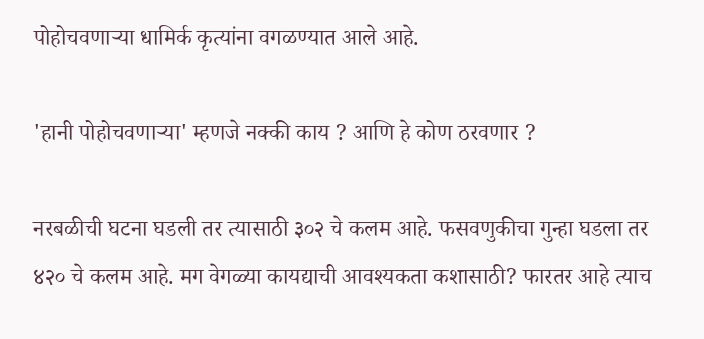पोहोचवणाऱ्या धामिर्क कृत्यांना वगळण्यात आले आहे.

'हानी पोहोचवणाऱ्या' म्हणजे नक्की काय ? आणि हे कोण ठरवणार ?

नरबळीची घटना घडली तर त्यासाठी ३०२ चे कलम आहे. फसवणुकीचा गुन्हा घडला तर ४२० चे कलम आहे. मग वेगळ्या कायद्याची आवश्यकता कशासाठी? फारतर आहे त्याच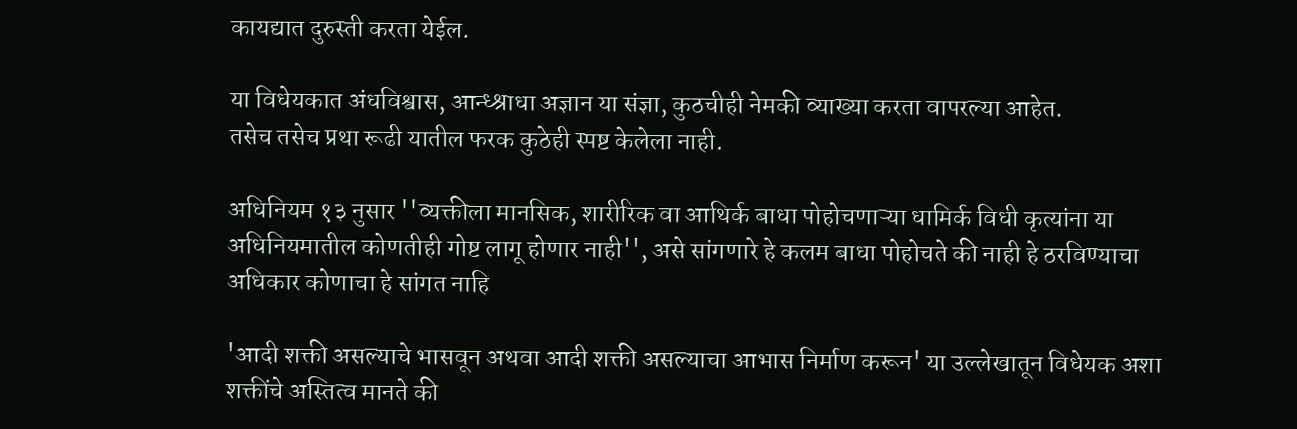कायद्यात दुरुस्ती करता येईल.

या विधेयकात अंधविश्वास, आन्ध्श्राधा अज्ञान या संज्ञा, कुठचीही नेमकी व्याख्या करता वापरल्या आहेत.
तसेच तसेच प्रथा रूढी यातील फरक कुठेही स्पष्ट केलेला नाही.

अधिनियम १३ नुसार ''व्यक्तीला मानसिक, शारीरिक वा आथिर्क बाधा पोहोचणाऱ्या धामिर्क विधी कृत्यांना या अधिनियमातील कोणतीही गोष्ट लागू होणार नाही'', असे सांगणारे हे कलम बाधा पोहोचते की नाही हे ठरविण्याचा अधिकार कोणाचा हे सांगत नाहि

'आदी शक्ती असल्याचे भासवून अथवा आदी शक्ती असल्याचा आभास निर्माण करून' या उल्लेखातून विधेयक अशा शक्तींचे अस्तित्व मानते की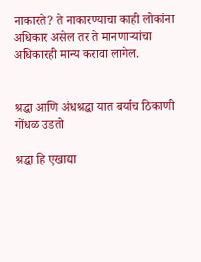नाकारते? ते नाकारण्याचा काही लोकांना अधिकार असेल तर ते मानणाऱ्यांचा अधिकारही मान्य करावा लागेल.


श्रद्धा आणि अंधश्रद्धा यात बर्याच ठिकाणी गोंधळ उडतो

श्रद्धा हि एखाद्या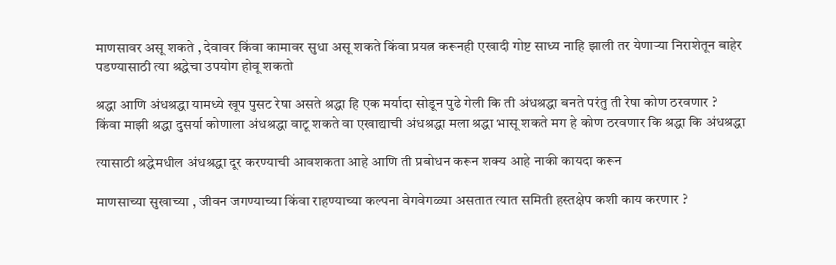माणसावर असू शकते , देवावर किंवा कामावर सुधा असू शकते किंवा प्रयत्न करूनही एखादी गोष्ट साध्य नाहि झाली तर येणाऱ्या निराशेतून बाहेर पडण्यासाठी त्या श्रद्धेचा उपयोग होवू शकतो

श्रद्धा आणि अंधश्रद्धा यामध्ये खूप पुसट रेषा असते श्रद्धा हि एक मर्यादा सोडून पुढे गेली कि ती अंधश्रद्धा बनते परंतु ती रेषा कोण ठरवणार ?
किंवा माझी श्रद्धा दुसर्या कोणाला अंधश्रद्धा वाटू शकते वा एखाद्याची अंधश्रद्धा मला श्रद्धा भासू शकते मग हे कोण ठरवणार कि श्रद्धा कि अंधश्रद्धा

त्यासाठी श्रद्धेमधील अंधश्रद्धा दूर करण्याची आवशकता आहे आणि ती प्रबोधन करून शक्य आहे नाकी कायदा करून

माणसाच्या सुखाच्या , जीवन जगण्याच्या किंवा राहण्याच्या कल्पना वेगवेगळ्या असतात त्यात समिती हस्तक्षेप कशी काय करणार ?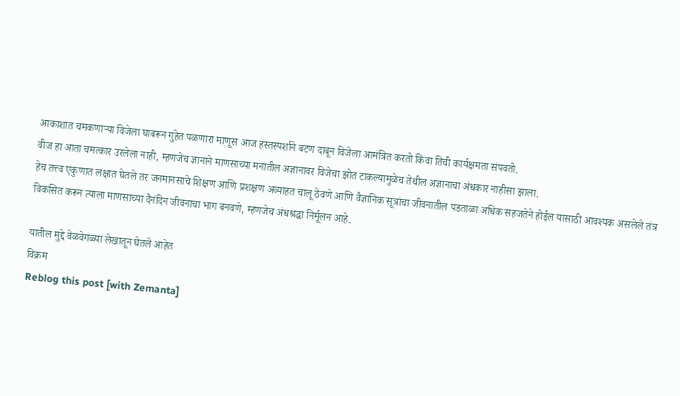आकाशात चमकणाऱ्या विजेला घाबरून गुहेत पळणारा माणूस आज हस्तस्पर्शाने बटण दाबून विजेला आमंत्रित करतो किंवा तिची कार्यक्षमता संपवतो.
वीज हा आता चमत्कार उरलेला नाही, म्हणजेच ज्ञानाने माणसाच्या मनातील अज्ञानावर विजेचा झोत टाकल्यामुळेच तेथील अज्ञानाचा अंधकार नाहीसा झाला.
हेच तत्त्व एकुणात लक्षात घेतले तर जनमानसाचे शिक्षण आणि प्रशक्षण अव्याहत चालू ठेवणे आणि वैज्ञानिक सूत्रांचा जीवनातील पडताळा अधिक सहजतेने होईल यासाठी आवश्यक असलेले तंत्र विकसित करून त्याला माणसाच्या दैनंदिन जीवनाचा भाग बनवणे, म्हणजेच अंधश्रद्धा निर्मूलन आहे.

यातील मुद्दे वेळवेगळ्या लेखातून घेतले आहेत
विक्रम
Reblog this post [with Zemanta]